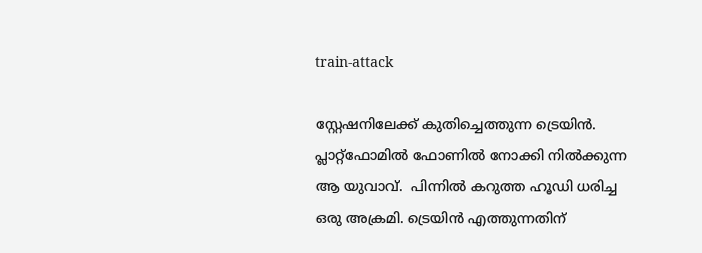train-attack

സ്റ്റേഷനിലേക്ക് കുതിച്ചെത്തുന്ന ട്രെയിന്‍. പ്ലാറ്റ്ഫോമില്‍ ഫോണില്‍ നോക്കി നില്‍ക്കുന്ന  ആ യുവാവ്.  പിന്നില്‍ കറുത്ത ഹൂഡി ധരിച്ച ഒരു അക്രമി. ട്രെയിന്‍ എത്തുന്നതിന്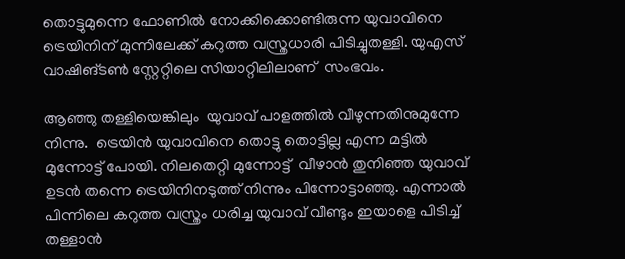തൊട്ടുമുന്നെ ഫോണില്‍ നോക്കിക്കൊണ്ടിരുന്ന യുവാവിനെ ട്രെയിനിന് മുന്നിലേക്ക് കറുത്ത വസ്ത്രധാരി പിടിച്ചുതള്ളി. യുഎസ് വാഷിങ്ടണ്‍ സ്റ്റേറ്റിലെ സിയാറ്റിലിലാണ്  സംഭവം.

ആഞ്ഞു തള്ളിയെങ്കിലും  യുവാവ് പാളത്തില്‍ വീഴുന്നതിനുമുന്നേ  നിന്നു.  ട്രെയിന്‍ യുവാവിനെ തൊട്ടു തൊട്ടില്ല എന്ന മട്ടില്‍ മുന്നോട്ട് പോയി. നിലതെറ്റി മുന്നോട്ട്  വീഴാന്‍ തുനിഞ്ഞ യുവാവ് ഉടന്‍ തന്നെ ട്രെയിനിനടുത്ത് നിന്നും പിന്നോട്ടാഞ്ഞു. എന്നാല്‍ പിന്നിലെ കറുത്ത വസ്ത്രം ധരിച്ച യുവാവ് വീണ്ടും ഇയാളെ പിടിച്ച് തള്ളാന്‍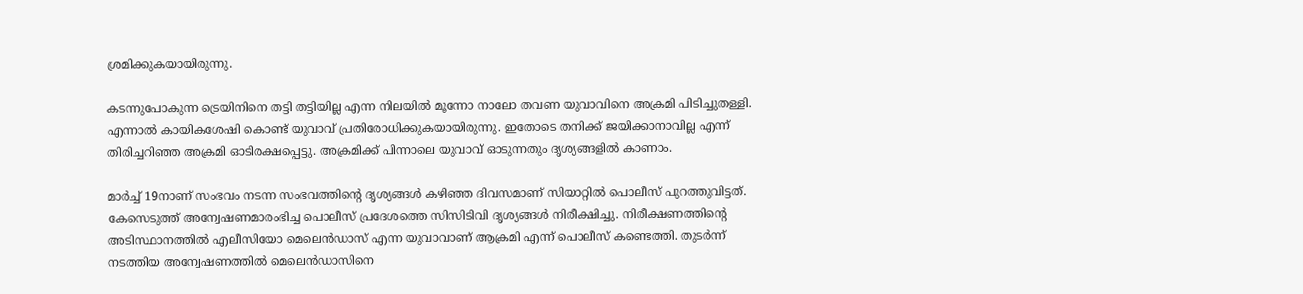ശ്രമിക്കുകയായിരുന്നു.

കടന്നുപോകുന്ന ട്രെയിനിനെ തട്ടി തട്ടിയില്ല എന്ന നിലയില്‍ മൂന്നോ നാലോ തവണ യുവാവിനെ അക്രമി പിടിച്ചുതള്ളി. എന്നാല്‍ കായികശേഷി കൊണ്ട് യുവാവ് പ്രതിരോധിക്കുകയായിരുന്നു. ഇതോടെ തനിക്ക് ജയിക്കാനാവില്ല എന്ന് തിരിച്ചറിഞ്ഞ അക്രമി ഓടിരക്ഷപ്പെട്ടു. അക്രമിക്ക് പിന്നാലെ യുവാവ് ഓടുന്നതും ദൃശ്യങ്ങളില്‍ കാണാം.

മാര്‍ച്ച് 19നാണ് സംഭവം നടന്ന സംഭവത്തിന്‍റെ ദൃശ്യങ്ങള്‍ കഴിഞ്ഞ ദിവസമാണ് സിയാറ്റില്‍ പൊലീസ് പുറത്തുവിട്ടത്. കേസെടുത്ത് അന്വേഷണമാരംഭിച്ച പൊലീസ് പ്രദേശത്തെ സിസിടിവി ദൃശ്യങ്ങള്‍ നിരീക്ഷിച്ചു. നിരീക്ഷണത്തിന്‍റെ അടിസ്ഥാനത്തില്‍ എലീസിയോ മെലെന്‍ഡാസ് എന്ന യുവാവാണ് ആക്രമി എന്ന് പൊലീസ് കണ്ടെത്തി. തുടര്‍ന്ന് നടത്തിയ അന്വേഷണത്തില്‍ മെലെന്‍ഡാസിനെ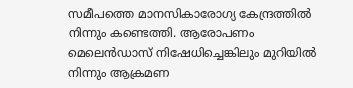സമീപത്തെ മാനസികാരോഗ്യ കേന്ദ്രത്തില്‍ നിന്നും കണ്ടെത്തി. ആരോപണം മെലെന്‍ഡാസ് നിഷേധിച്ചെങ്കിലും മുറിയില്‍ നിന്നും ആക്രമണ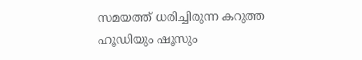സമയത്ത് ധരിച്ചിരുന്ന കറുത്ത ഹൂ‍‍ഡിയും ഷൂസും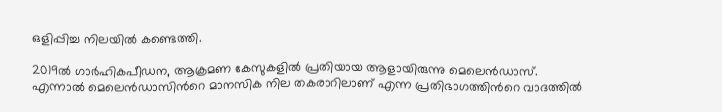ഒളിപ്പിച്ച നിലയില്‍ കണ്ടെത്തി.

2019ല്‍ ഗാര്‍ഹികപീഡന, ആക്രമണ കേസുകളില്‍ പ്രതിയായ ആളായിരുന്നു മെലെന്‍ഡാസ്. എന്നാല്‍ മെലെന്‍ഡാസിന്‍റെ മാനസിക നില തകരാറിലാണ് എന്ന പ്രതിഭാഗത്തിന്‍റെ വാദത്തില്‍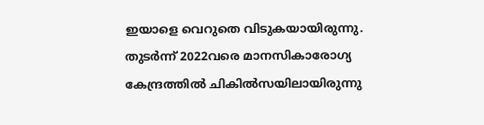ഇയാളെ വെറുതെ വിടുകയായിരുന്നു. തുടര്‍ന്ന് 2022വരെ മാനസികാരോഗ്യ കേന്ദ്രത്തില്‍ ചികില്‍സയിലായിരുന്നു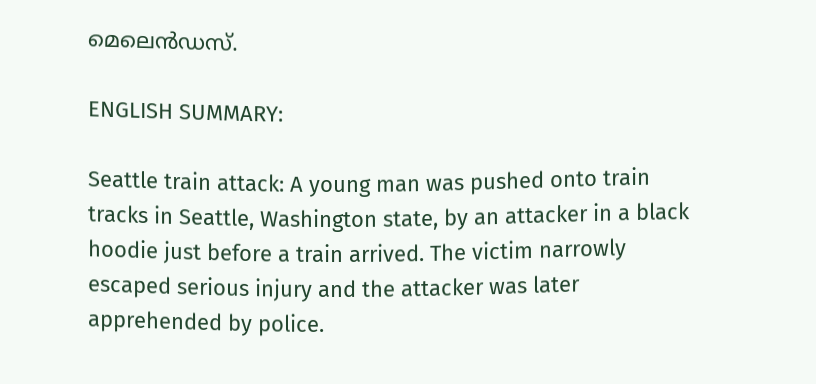മെലെന്‍ഡസ്.

ENGLISH SUMMARY:

Seattle train attack: A young man was pushed onto train tracks in Seattle, Washington state, by an attacker in a black hoodie just before a train arrived. The victim narrowly escaped serious injury and the attacker was later apprehended by police.